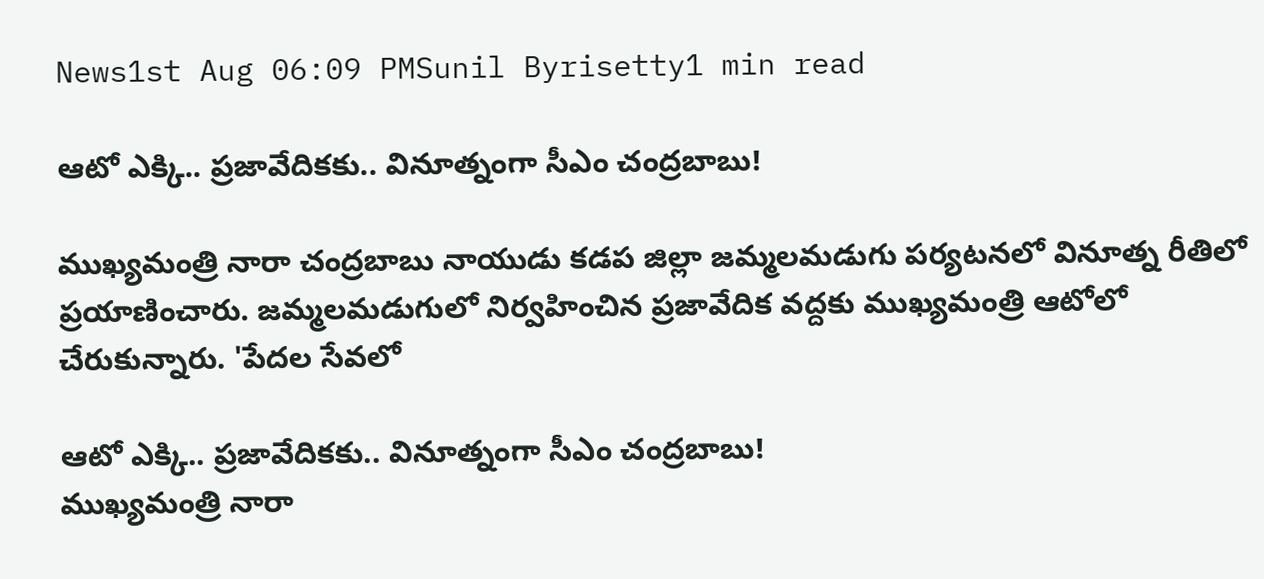News1st Aug 06:09 PMSunil Byrisetty1 min read

ఆటో ఎక్కి.. ప్రజావేదికకు.. వినూత్నంగా సీఎం చంద్రబాబు!

ముఖ్యమంత్రి నారా చంద్రబాబు నాయుడు కడప జిల్లా జమ్మలమడుగు పర్యటనలో వినూత్న రీతిలో ప్రయాణించారు. జమ్మలమడుగులో నిర్వహించిన ప్రజావేదిక వద్దకు ముఖ్యమంత్రి ఆటోలో చేరుకున్నారు. 'పేదల సేవలో

ఆటో ఎక్కి.. ప్రజావేదికకు.. వినూత్నంగా సీఎం చంద్రబాబు!
ముఖ్యమంత్రి నారా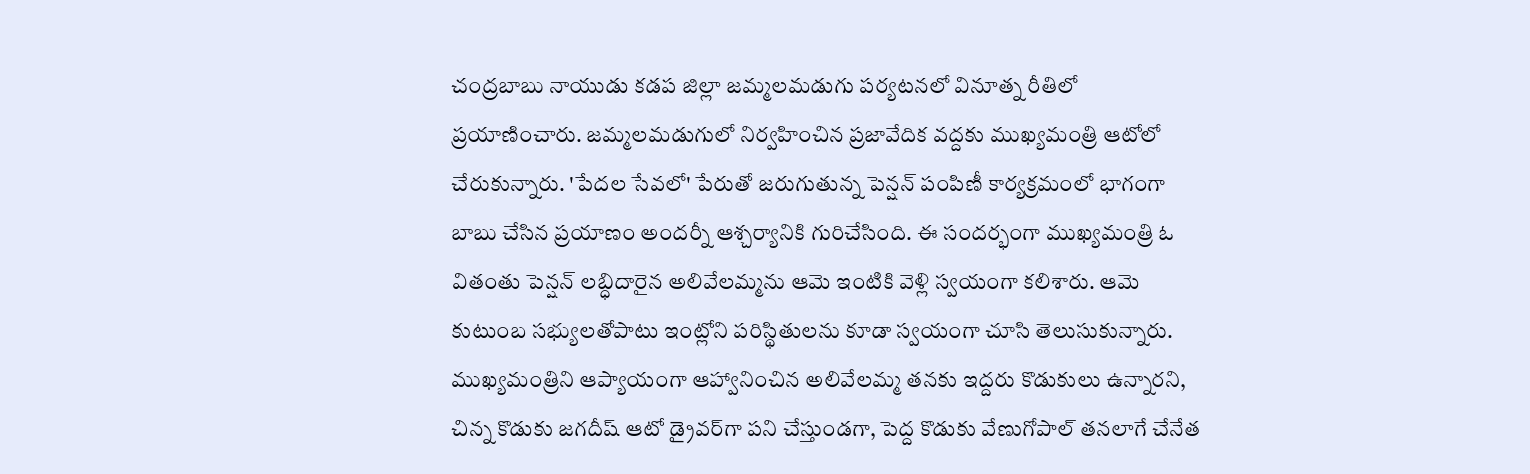చంద్రబాబు నాయుడు కడప జిల్లా జమ్మలమడుగు పర్యటనలో వినూత్న రీతిలో ప్రయాణించారు. జమ్మలమడుగులో నిర్వహించిన ప్రజావేదిక వద్దకు ముఖ్యమంత్రి ఆటోలో చేరుకున్నారు. 'పేదల సేవలో' పేరుతో జరుగుతున్న పెన్షన్ పంపిణీ కార్యక్రమంలో భాగంగా బాబు చేసిన ప్రయాణం అందర్నీ ఆశ్చర్యానికి గురిచేసింది. ఈ సందర్భంగా ముఖ్యమంత్రి ఓ వితంతు పెన్షన్ లబ్ధిదారైన అలివేలమ్మను ఆమె ఇంటికి వెళ్లి స్వయంగా కలిశారు. ఆమె కుటుంబ సభ్యులతోపాటు ఇంట్లోని పరిస్థితులను కూడా స్వయంగా చూసి తెలుసుకున్నారు. ముఖ్యమంత్రిని ఆప్యాయంగా ఆహ్వానించిన అలివేలమ్మ తనకు ఇద్దరు కొడుకులు ఉన్నారని, చిన్న కొడుకు జగదీష్ ఆటో డ్రైవర్‌గా పని చేస్తుండగా, పెద్ద కొడుకు వేణుగోపాల్ తనలాగే చేనేత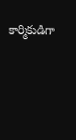కార్మికుడిగా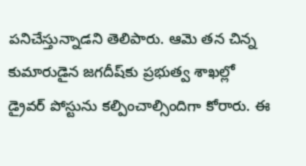పనిచేస్తున్నాడని తెలిపారు. ఆమె తన చిన్న కుమారుడైన జగదీష్‌కు ప్రభుత్వ శాఖల్లో డ్రైవర్ పోస్టును కల్పించాల్సిందిగా కోరారు. ఈ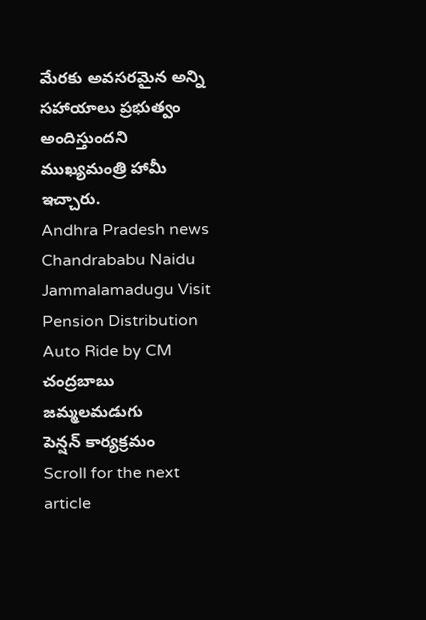మేరకు అవసరమైన అన్ని సహాయాలు ప్రభుత్వం అందిస్తుందని ముఖ్యమంత్రి హామీ ఇచ్చారు.
Andhra Pradesh news
Chandrababu Naidu
Jammalamadugu Visit
Pension Distribution
Auto Ride by CM
చంద్రబాబు
జమ్మలమడుగు
పెన్షన్ కార్యక్రమం
Scroll for the next article